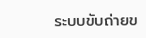ระบบขับถ่ายข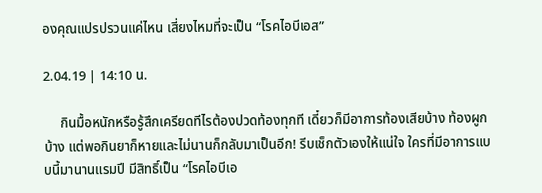องคุณแปรปรวนแค่ไหน เสี่ยงไหมที่จะเป็น “โรคไอบีเอส”

2.04.19 | 14:10 น.

     กินมื้อหนักหรือรู้สึกเครียดทีไรต้องปวดท้องทุกที เดี๋ยวก็มีอาการท้องเสียบ้าง ท้องผูกบ้าง แต่พอกินยาก็หายและไม่นานก็กลับมาเป็นอีก! รีบเช็กตัวเองให้แน่ใจ ใครที่มีอาการแบบนี้มานานแรมปี มีสิทธิ์เป็น “โรคไอบีเอ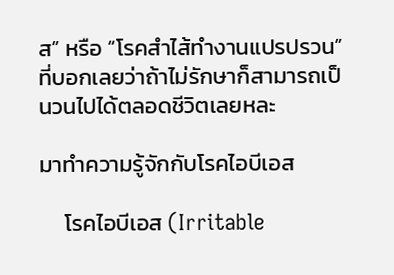ส” หรือ “โรคสำไส้ทำงานแปรปรวน” ที่บอกเลยว่าถ้าไม่รักษาก็สามารถเป็นวนไปได้ตลอดชีวิตเลยหละ

มาทำความรู้จักกับโรคไอบีเอส

     โรคไอบีเอส (Irritable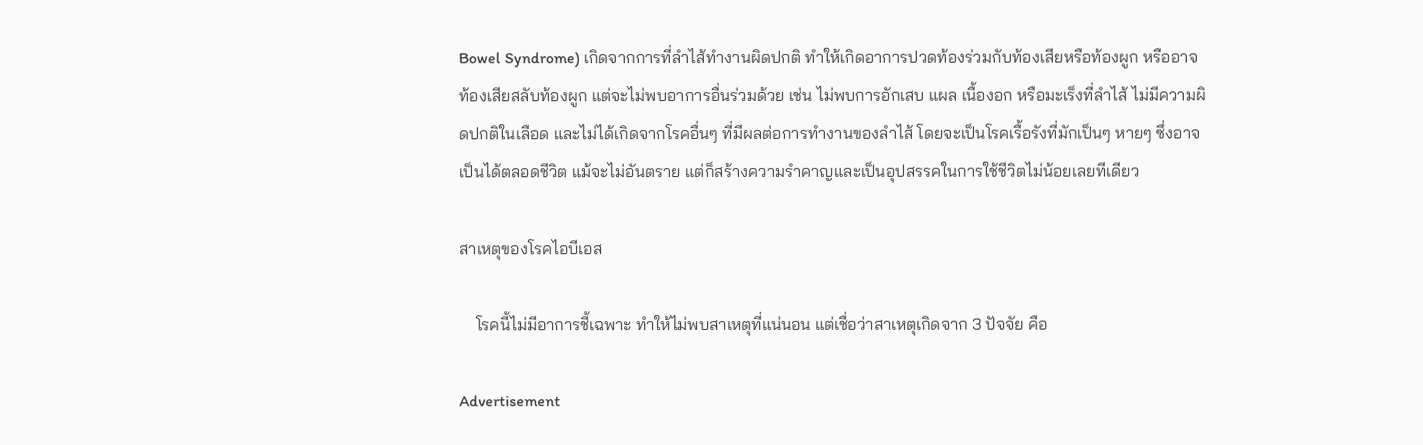Bowel Syndrome) เกิดจากการที่ลำไส้ทำงานผิดปกติ ทำให้เกิดอาการปวดท้องร่วมกับท้องเสียหรือท้องผูก หรืออาจท้องเสียสลับท้องผูก แต่จะไม่พบอาการอื่นร่วมด้วย เช่น ไม่พบการอักเสบ แผล เนื้องอก หรือมะเร็งที่ลำไส้ ไม่มีความผิดปกติในเลือด และไม่ได้เกิดจากโรคอื่นๆ ที่มีผลต่อการทำงานของลำไส้ โดยจะเป็นโรคเรื้อรังที่มักเป็นๆ หายๆ ซึ่งอาจเป็นได้ตลอดชีวิต แม้จะไม่อันตราย แต่ก็สร้างความรำคาญและเป็นอุปสรรคในการใช้ชีวิตไม่น้อยเลยทีเดียว

สาเหตุของโรคไอบีเอส

    โรคนี้ไม่มีอาการชี้เฉพาะ ทำให้ไม่พบสาเหตุที่แน่นอน แต่เชื่อว่าสาเหตุเกิดจาก 3 ปัจจัย คือ

Advertisement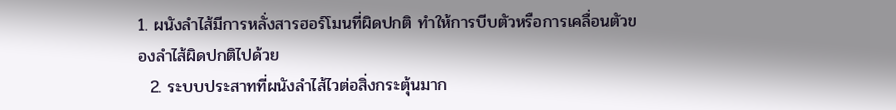1. ผนังลำไส้มีการหลั่งสารฮอร์โมนที่ผิดปกติ ทำให้การบีบตัวหรือการเคลื่อนตัวของลำไส้ผิดปกติไปด้วย
  2. ระบบประสาทที่ผนังลำไส้ไวต่อสิ่งกระตุ้นมาก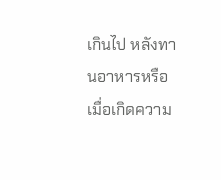เกินไป หลังทานอาหารหรือเมื่อเกิดความ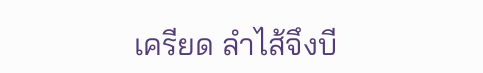เครียด ลำไส้จึงบี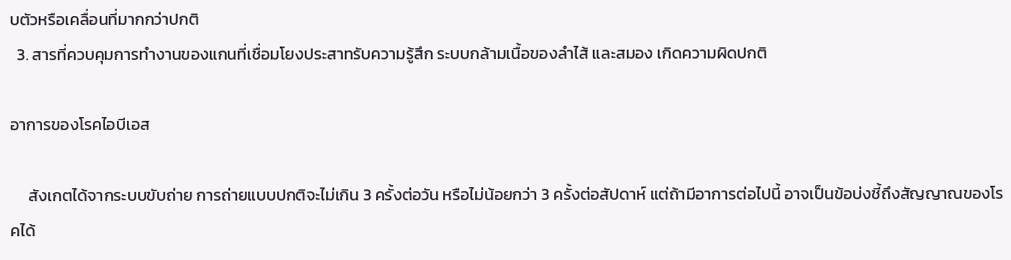บตัวหรือเคลื่อนที่มากกว่าปกติ
  3. สารที่ควบคุมการทำงานของแกนที่เชื่อมโยงประสาทรับความรู้สึก ระบบกล้ามเนื้อของลำไส้ และสมอง เกิดความผิดปกติ

อาการของโรคไอบีเอส

     สังเกตได้จากระบบขับถ่าย การถ่ายแบบปกติจะไม่เกิน 3 ครั้งต่อวัน หรือไม่น้อยกว่า 3 ครั้งต่อสัปดาห์ แต่ถ้ามีอาการต่อไปนี้ อาจเป็นข้อบ่งชี้ถึงสัญญาณของโรคได้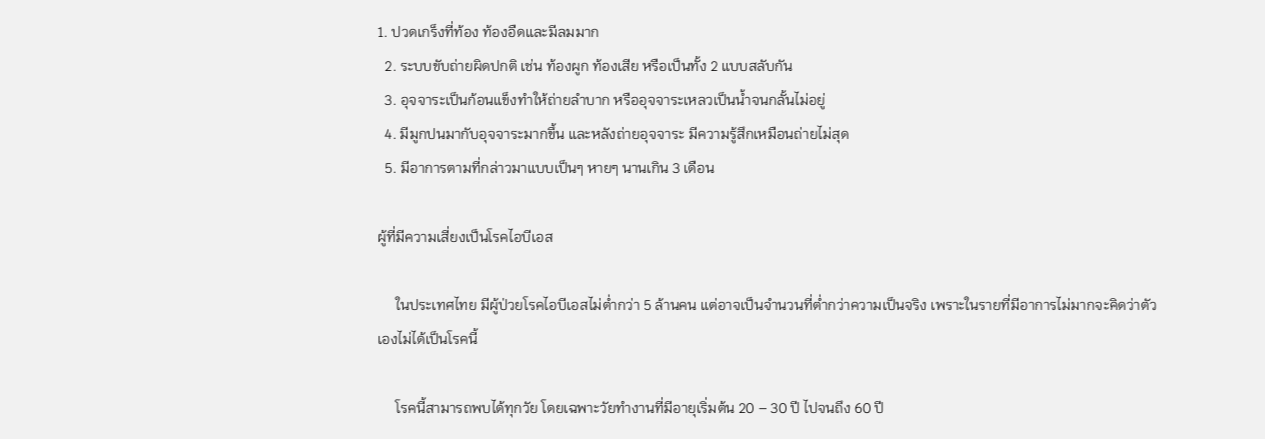1. ปวดเกร็งที่ท้อง ท้องอืดและมีลมมาก
  2. ระบบขับถ่ายผิดปกติ เช่น ท้องผูก ท้องเสีย หรือเป็นทั้ง 2 แบบสลับกัน
  3. อุจจาระเป็นก้อนแข็งทำให้ถ่ายลำบาก หรืออุจจาระเหลวเป็นน้ำจนกลั้นไม่อยู่
  4. มีมูกปนมากับอุจจาระมากขึ้น และหลังถ่ายอุจจาระ มีความรู้สึกเหมือนถ่ายไม่สุด
  5. มีอาการตามที่กล่าวมาแบบเป็นๆ หายๆ นานเกิน 3 เดือน

ผู้ที่มีความเสี่ยงเป็นโรคไอบีเอส

     ในประเทศไทย มีผู้ป่วยโรคไอบีเอสไม่ต่ำกว่า 5 ล้านคน แต่อาจเป็นจำนวนที่ต่ำกว่าความเป็นจริง เพราะในรายที่มีอาการไม่มากจะคิดว่าตัวเองไม่ได้เป็นโรคนี้

     โรคนี้สามารถพบได้ทุกวัย โดยเฉพาะวัยทำงานที่มีอายุเริ่มต้น 20 – 30 ปี ไปจนถึง 60 ปี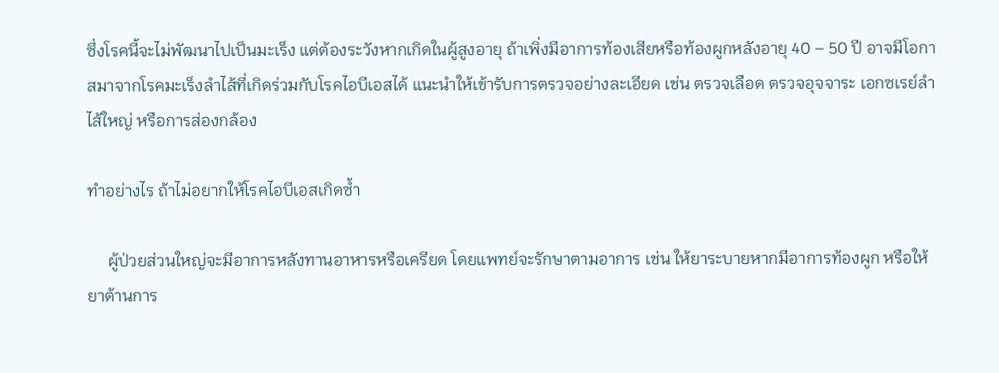ซึ่งโรคนี้จะไม่พัฒนาไปเป็นมะเร็ง แต่ต้องระวังหากเกิดในผู้สูงอายุ ถ้าเพิ่งมีอาการท้องเสียหรือท้องผูกหลังอายุ 40 – 50 ปี อาจมีโอกาสมาจากโรคมะเร็งลำไส้ที่เกิดร่วมกับโรคไอบีเอสได้ แนะนำให้เข้ารับการตรวจอย่างละเอียด เช่น ตรวจเลือด ตรวจอุจจาระ เอกซเรย์ลำไส้ใหญ่ หรือการส่องกล้อง

ทำอย่างไร ถ้าไม่อยากให้โรคไอบีเอสเกิดซ้ำ

     ผู้ป่วยส่วนใหญ่จะมีอาการหลังทานอาหารหรือเครียด โดยแพทย์จะรักษาตามอาการ เช่น ให้ยาระบายหากมีอาการท้องผูก หรือให้ยาต้านการ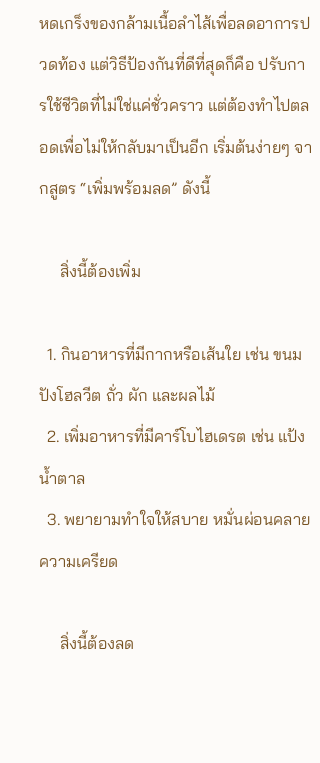หดเกร็งของกล้ามเนื้อลำไส้เพื่อลดอาการปวดท้อง แต่วิธีป้องกันที่ดีที่สุดก็คือ ปรับการใช้ชีวิตที่ไม่ใช่แค่ชั่วคราว แต่ต้องทำไปตลอดเพื่อไม่ให้กลับมาเป็นอีก เริ่มต้นง่ายๆ จากสูตร “เพิ่มพร้อมลด” ดังนี้

     สิ่งนี้ต้องเพิ่ม

  1. กินอาหารที่มีกากหรือเส้นใย เช่น ขนมปังโฮลวีต ถั่ว ผัก และผลไม้
  2. เพิ่มอาหารที่มีคาร์โบไฮเดรต เช่น แป้ง น้ำตาล
  3. พยายามทำใจให้สบาย หมั่นผ่อนคลายความเครียด

     สิ่งนี้ต้องลด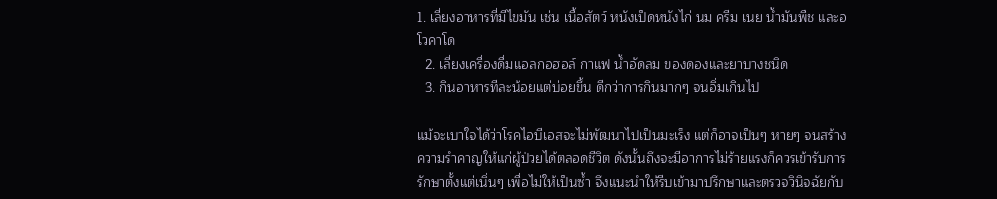1. เลี่ยงอาหารที่มีไขมัน เช่น เนื้อสัตว์ หนังเป็ดหนังไก่ นม ครีม เนย น้ำมันพืช และอโวคาโด
  2. เลี่ยงเครื่องดื่มแอลกอฮอล์ กาแฟ น้ำอัดลม ของดองและยาบางชนิด
  3. กินอาหารทีละน้อยแต่บ่อยขึ้น ดีกว่าการกินมากๆ จนอิ่มเกินไป

แม้จะเบาใจได้ว่าโรคไอบีเอสจะไม่พัฒนาไปเป็นมะเร็ง แต่ก็อาจเป็นๆ หายๆ จนสร้างความรำคาญให้แก่ผู้ป่วยได้ตลอดชีวิต ดังนั้นถึงจะมีอาการไม่ร้ายแรงก็ควรเข้ารับการรักษาตั้งแต่เนิ่นๆ เพื่อไม่ให้เป็นซ้ำ จึงแนะนำให้รีบเข้ามาปรึกษาและตรวจวินิจฉัยกับ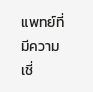แพทย์ที่มีความเชี่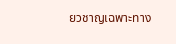ยวชาญเฉพาะทาง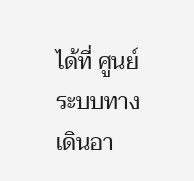ได้ที่ ศูนย์ระบบทางเดินอา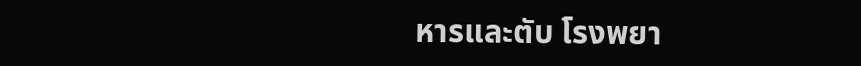หารและตับ โรงพยา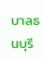บาลธนบุรี